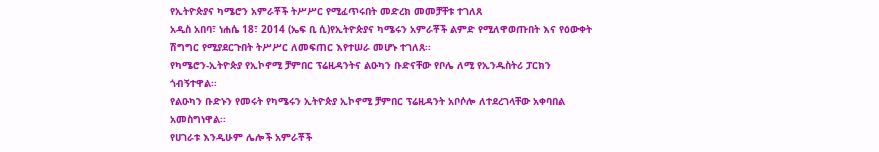የኢትዮጵያና ካሜሮን አምራቾች ትሥሥር የሚፈጥሩበት መድረክ መመቻቸቱ ተገለጸ
አዲስ አበባ፣ ነሐሴ 18፣ 2014 (ኤፍ ቢ ሲ)የኢትዮጵያና ካሜሩን አምራቾች ልምድ የሚለዋወጡበት እና የዕውቀት ሽግግር የሚያደርጉበት ትሥሥር ለመፍጠር እየተሠራ መሆኑ ተገለጸ፡፡
የካሜሮን-ኢትዮጵያ የኢኮኖሚ ቻምበር ፕሬዚዳንትና ልዑካን ቡድናቸው የቦሌ ለሚ የኢንዱስትሪ ፓርክን ጎብኝተዋል፡፡
የልዑካን ቡድኑን የመሩት የካሜሩን ኢትዮጵያ ኢኮኖሚ ቻምበር ፕሬዚዳንት አቦሶሎ ለተደረገላቸው አቀባበል አመስግነዋል፡፡
የሀገራቱ እንዲሁም ሌሎች አምራቾች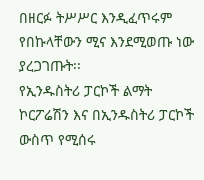በዘርፉ ትሥሥር እንዲፈጥሩም የበኩላቸውን ሚና እንደሚወጡ ነው ያረጋገጡት፡፡
የኢንዱስትሪ ፓርኮች ልማት ኮርፖሬሽን እና በኢንዱስትሪ ፓርኮች ውስጥ የሚሰሩ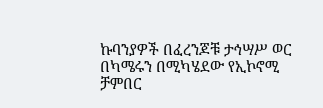ኩባንያዎች በፈረንጆቹ ታኅሣሥ ወር በካሜሩን በሚካሄደው የኢኮኖሚ ቻምበር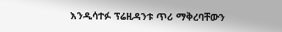እንዲሳተፉ ፕሬዚዳንቱ ጥሪ ማቅረባቸውን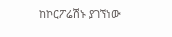ከኮርፖሬሽኑ ያገኘነው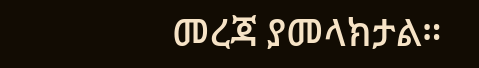መረጃ ያመላክታል።